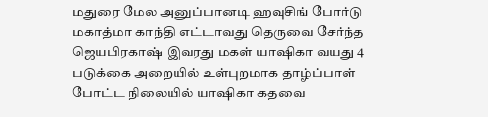மதுரை மேல அனுப்பானடி ஹவுசிங் போர்டு மகாத்மா காந்தி எட்டாவது தெருவை சேர்ந்த ஜெயபிரகாஷ் இவரது மகள் யாஷிகா வயது 4 படுக்கை அறையில் உள்புறமாக தாழ்ப்பாள் போட்ட நிலையில் யாஷிகா கதவை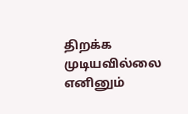திறக்க முடியவில்லை எனினும்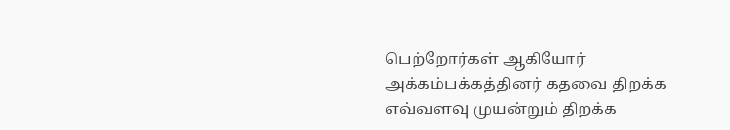பெற்றோர்கள் ஆகியோர் அக்கம்பக்கத்தினர் கதவை திறக்க எவ்வளவு முயன்றும் திறக்க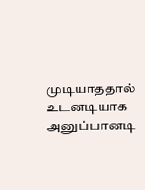முடியாததால் உடனடியாக அனுப்பானடி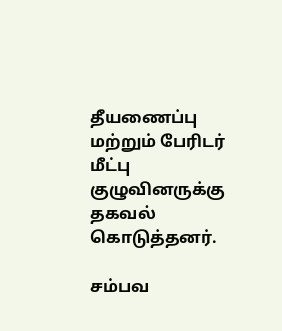தீயணைப்பு மற்றும் பேரிடர் மீட்பு குழுவினருக்கு தகவல் கொடுத்தனர்.

சம்பவ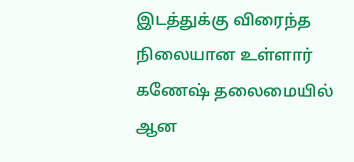இடத்துக்கு விரைந்த நிலையான உள்ளார் கணேஷ் தலைமையில் ஆன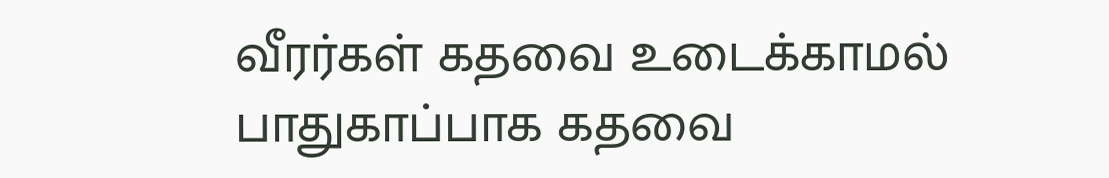வீரர்கள் கதவை உடைக்காமல் பாதுகாப்பாக கதவை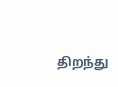திறந்து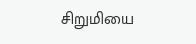சிறுமியை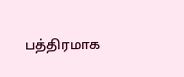பத்திரமாக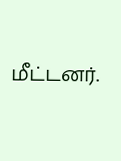மீட்டனர்.